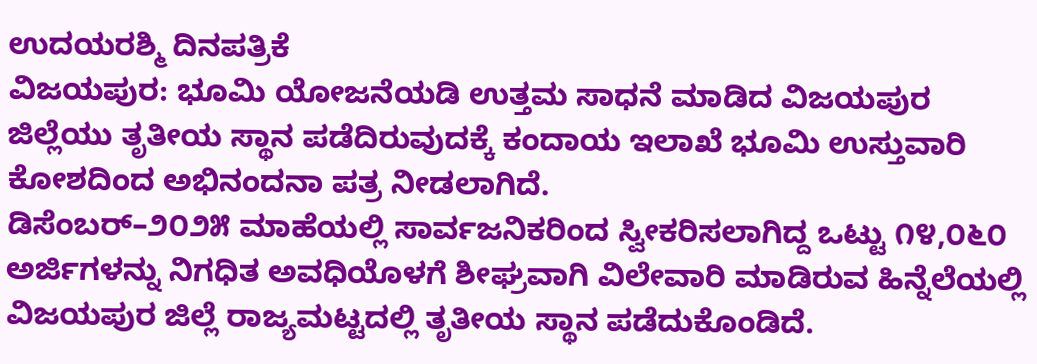ಉದಯರಶ್ಮಿ ದಿನಪತ್ರಿಕೆ
ವಿಜಯಪುರ: ಭೂಮಿ ಯೋಜನೆಯಡಿ ಉತ್ತಮ ಸಾಧನೆ ಮಾಡಿದ ವಿಜಯಪುರ ಜಿಲ್ಲೆಯು ತೃತೀಯ ಸ್ಥಾನ ಪಡೆದಿರುವುದಕ್ಕೆ ಕಂದಾಯ ಇಲಾಖೆ ಭೂಮಿ ಉಸ್ತುವಾರಿ ಕೋಶದಿಂದ ಅಭಿನಂದನಾ ಪತ್ರ ನೀಡಲಾಗಿದೆ.
ಡಿಸೆಂಬರ್–೨೦೨೫ ಮಾಹೆಯಲ್ಲಿ ಸಾರ್ವಜನಿಕರಿಂದ ಸ್ವೀಕರಿಸಲಾಗಿದ್ದ ಒಟ್ಟು ೧೪,೦೬೦ ಅರ್ಜಿಗಳನ್ನು ನಿಗಧಿತ ಅವಧಿಯೊಳಗೆ ಶೀಘ್ರವಾಗಿ ವಿಲೇವಾರಿ ಮಾಡಿರುವ ಹಿನ್ನೆಲೆಯಲ್ಲಿ ವಿಜಯಪುರ ಜಿಲ್ಲೆ ರಾಜ್ಯಮಟ್ಟದಲ್ಲಿ ತೃತೀಯ ಸ್ಥಾನ ಪಡೆದುಕೊಂಡಿದೆ.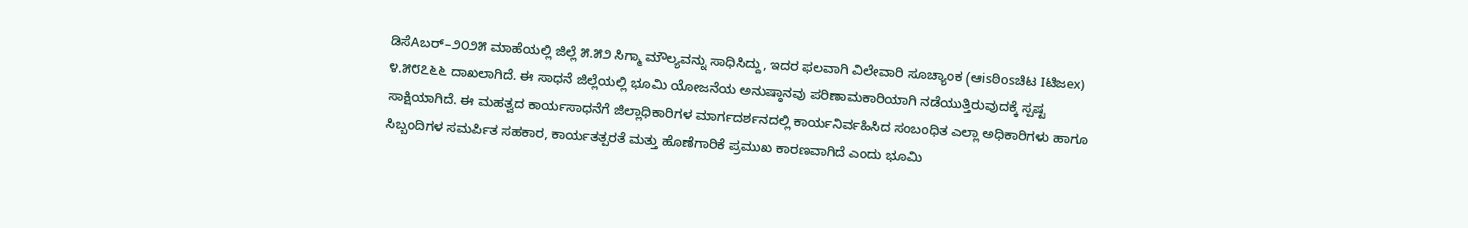ಡಿಸೆAಬರ್–೨೦೨೫ ಮಾಹೆಯಲ್ಲಿ ಜಿಲ್ಲೆ ೫.೫೨ ಸಿಗ್ಮಾ ಮೌಲ್ಯವನ್ನು ಸಾಧಿಸಿದ್ದು, ಇದರ ಫಲವಾಗಿ ವಿಲೇವಾರಿ ಸೂಚ್ಯಾಂಕ (ಆisಠಿosಚಿಟ Iಟಿಜex) ೪.೫೮೭೬೬ ದಾಖಲಾಗಿದೆ. ಈ ಸಾಧನೆ ಜಿಲ್ಲೆಯಲ್ಲಿ ಭೂಮಿ ಯೋಜನೆಯ ಅನುಷ್ಠಾನವು ಪರಿಣಾಮಕಾರಿಯಾಗಿ ನಡೆಯುತ್ತಿರುವುದಕ್ಕೆ ಸ್ಪಷ್ಟ ಸಾಕ್ಷಿಯಾಗಿದೆ. ಈ ಮಹತ್ವದ ಕಾರ್ಯಸಾಧನೆಗೆ ಜಿಲ್ಲಾಧಿಕಾರಿಗಳ ಮಾರ್ಗದರ್ಶನದಲ್ಲಿ ಕಾರ್ಯನಿರ್ವಹಿಸಿದ ಸಂಬಂಧಿತ ಎಲ್ಲಾ ಅಧಿಕಾರಿಗಳು ಹಾಗೂ ಸಿಬ್ಬಂದಿಗಳ ಸಮರ್ಪಿತ ಸಹಕಾರ, ಕಾರ್ಯತತ್ಪರತೆ ಮತ್ತು ಹೊಣೆಗಾರಿಕೆ ಪ್ರಮುಖ ಕಾರಣವಾಗಿದೆ ಎಂದು ಭೂಮಿ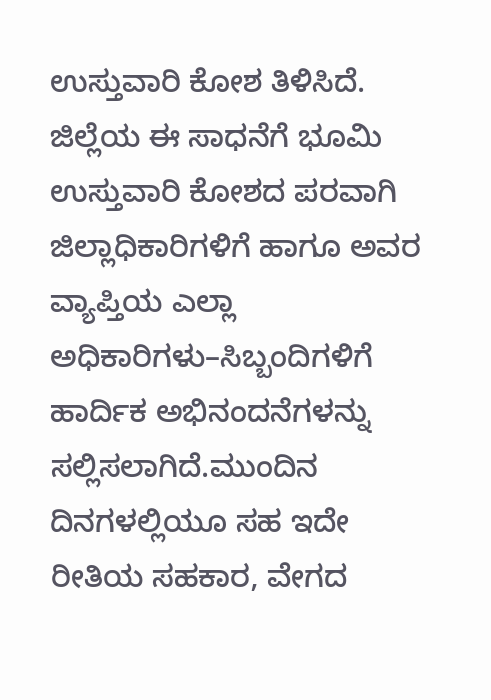ಉಸ್ತುವಾರಿ ಕೋಶ ತಿಳಿಸಿದೆ.
ಜಿಲ್ಲೆಯ ಈ ಸಾಧನೆಗೆ ಭೂಮಿ ಉಸ್ತುವಾರಿ ಕೋಶದ ಪರವಾಗಿ ಜಿಲ್ಲಾಧಿಕಾರಿಗಳಿಗೆ ಹಾಗೂ ಅವರ ವ್ಯಾಪ್ತಿಯ ಎಲ್ಲಾ ಅಧಿಕಾರಿಗಳು–ಸಿಬ್ಬಂದಿಗಳಿಗೆ ಹಾರ್ದಿಕ ಅಭಿನಂದನೆಗಳನ್ನು ಸಲ್ಲಿಸಲಾಗಿದೆ.ಮುಂದಿನ ದಿನಗಳಲ್ಲಿಯೂ ಸಹ ಇದೇ ರೀತಿಯ ಸಹಕಾರ, ವೇಗದ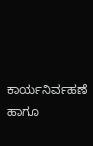ಕಾರ್ಯನಿರ್ವಹಣೆ ಹಾಗೂ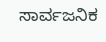ಸಾರ್ವಜನಿಕ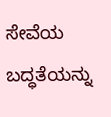ಸೇವೆಯ ಬದ್ಧತೆಯನ್ನು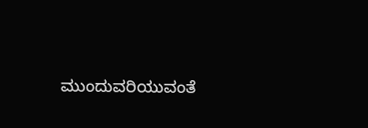ಮುಂದುವರಿಯುವಂತೆ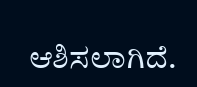ಆಶಿಸಲಾಗಿದೆ.